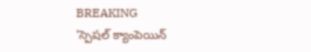BREAKING
'స్పెషల్ క్యాంపెయిన్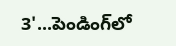3'...పెండింగ్‌లో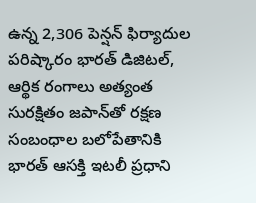ఉన్న 2,306 పెన్షన్ ఫిర్యాదుల పరిష్కారం భారత్ డిజిటల్, ఆర్థిక రంగాలు అత్యంత సురక్షితం జపాన్‌తో రక్షణ సంబంధాల బలోపేతానికి భారత్ ఆసక్తి ఇటలీ ప్రధాని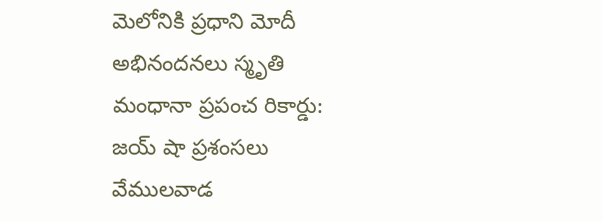మెలోనికి ప్రధాని మోదీ అభినందనలు స్మృతి మంధానా ప్రపంచ రికార్డు: జయ్ షా ప్రశంసలు వేములవాడ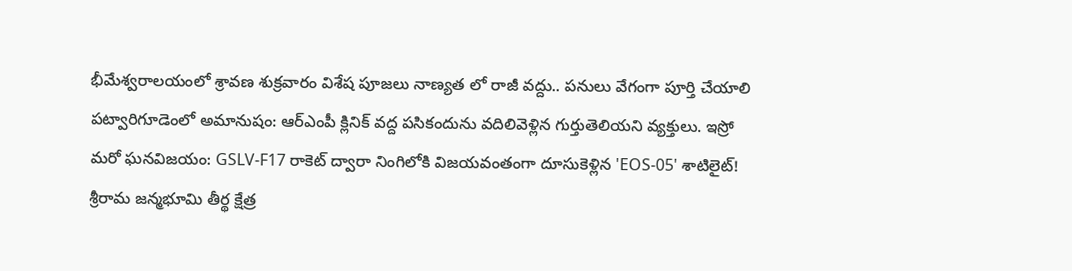భీమేశ్వరాలయంలో శ్రావణ శుక్రవారం విశేష పూజలు నాణ్యత లో రాజీ వద్దు.. పనులు వేగంగా పూర్తి చేయాలి పట్వారిగూడెంలో అమానుషం: ఆర్ఎంపీ క్లినిక్ వద్ద పసికందును వదిలివెళ్లిన గుర్తుతెలియని వ్యక్తులు. ఇస్రో మరో ఘనవిజయం: GSLV-F17 రాకెట్ ద్వారా నింగిలోకి విజయవంతంగా దూసుకెళ్లిన 'EOS-05' శాటిలైట్! శ్రీరామ జన్మభూమి తీర్థ క్షేత్ర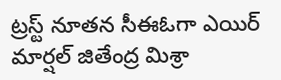ట్రస్ట్ నూతన సీఈఓగా ఎయిర్ మార్షల్ జితేంద్ర మిశ్రా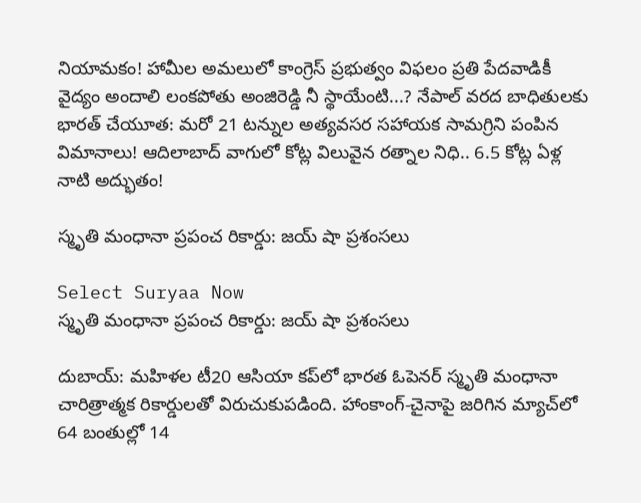నియామకం! హామీల అమలులో కాంగ్రెస్ ప్రభుత్వం విఫలం ప్రతి పేదవాడికీ వైద్యం అందాలి లంకపోతు అంజిరెడ్డి నీ స్థాయేంటి...? నేపాల్ వరద బాధితులకు భారత్ చేయూత: మరో 21 టన్నుల అత్యవసర సహాయక సామగ్రిని పంపిన విమానాలు! ఆదిలాబాద్ వాగులో కోట్ల విలువైన రత్నాల నిధి.. 6.5 కోట్ల ఏళ్ల నాటి అద్భుతం!

స్మృతి మంధానా ప్రపంచ రికార్డు: జయ్ షా ప్రశంసలు

Select Suryaa Now
స్మృతి మంధానా ప్రపంచ రికార్డు: జయ్ షా ప్రశంసలు

దుబాయ్: మహిళల టీ20 ఆసియా కప్‌లో భారత ఓపెనర్ స్మృతి మంధానా చారిత్రాత్మక రికార్డులతో విరుచుకుపడింది. హాంకాంగ్-చైనాపై జరిగిన మ్యాచ్‌లో 64 బంతుల్లో 14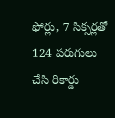ఫోర్లు, 7 సిక్సర్లతో 124 పరుగులు చేసి రికార్డు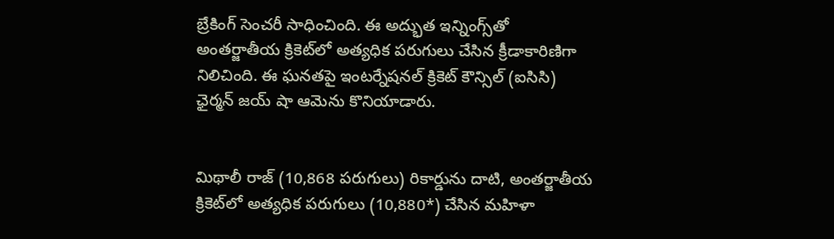బ్రేకింగ్ సెంచరీ సాధించింది. ఈ అద్భుత ఇన్నింగ్స్‌తో అంతర్జాతీయ క్రికెట్‌లో అత్యధిక పరుగులు చేసిన క్రీడాకారిణిగా నిలిచింది. ఈ ఘనతపై ఇంటర్నేషనల్ క్రికెట్ కౌన్సిల్ (ఐసిసి) ఛైర్మన్ జయ్ షా ఆమెను కొనియాడారు.


మిథాలీ రాజ్ (10,868 పరుగులు) రికార్డును దాటి, అంతర్జాతీయ క్రికెట్‌లో అత్యధిక పరుగులు (10,880*) చేసిన మహిళా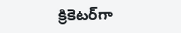క్రికెటర్‌గా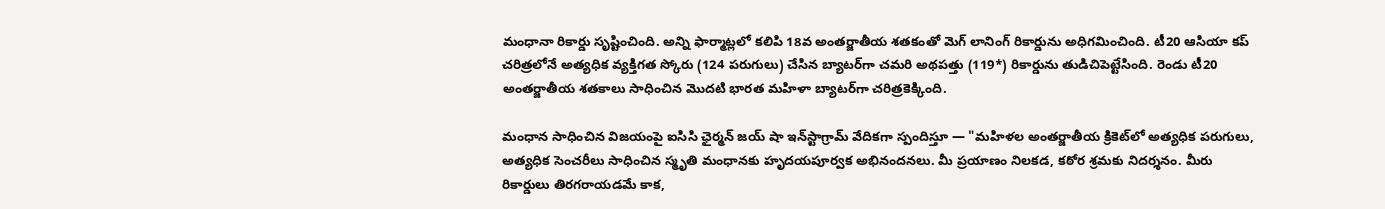మంధానా రికార్డు సృష్టించింది. అన్ని ఫార్మాట్లలో కలిపి 18వ అంతర్జాతీయ శతకంతో మెగ్ లానింగ్ రికార్డును అధిగమించింది. టీ20 ఆసియా కప్ చరిత్రలోనే అత్యధిక వ్యక్తిగత స్కోరు (124 పరుగులు) చేసిన బ్యాటర్‌గా చమరి అథపత్తు (119*) రికార్డును తుడిచిపెట్టేసింది. రెండు టీ20 అంతర్జాతీయ శతకాలు సాధించిన మొదటి భారత మహిళా బ్యాటర్‌గా చరిత్రకెక్కింది.

మంధాన సాధించిన విజయంపై ఐసిసి ఛైర్మన్ జయ్ షా ఇన్‌స్టాగ్రామ్ వేదికగా స్పందిస్తూ — "మహిళల అంతర్జాతీయ క్రికెట్‌లో అత్యధిక పరుగులు, అత్యధిక సెంచరీలు సాధించిన స్మృతి మంధానకు హృదయపూర్వక అభినందనలు. మీ ప్రయాణం నిలకడ, కఠోర శ్రమకు నిదర్శనం. మీరు రికార్డులు తిరగరాయడమే కాక,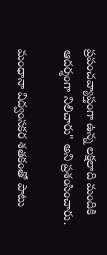ప్రపంచవ్యాప్తంగా ఉన్న లక్షలాది మందికి ఆదర్శంగా నిలిచారు" అని ప్రశంసించారు.

మంధానా విద్వంసకర శతకంతో పాటు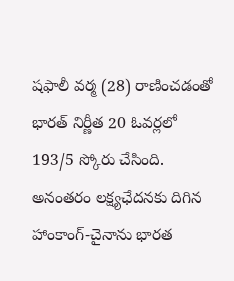షఫాలీ వర్మ (28) రాణించడంతో భారత్ నిర్ణీత 20 ఓవర్లలో 193/5 స్కోరు చేసింది. అనంతరం లక్ష్యఛేదనకు దిగిన హాంకాంగ్-చైనాను భారత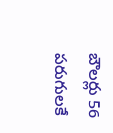బౌలర్లు 56 పరుగులకే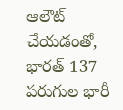ఆలౌట్ చేయడంతో, భారత్ 137 పరుగుల భారీ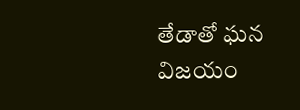తేడాతో ఘన విజయం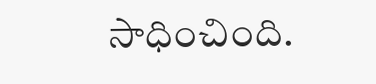సాధించింది.